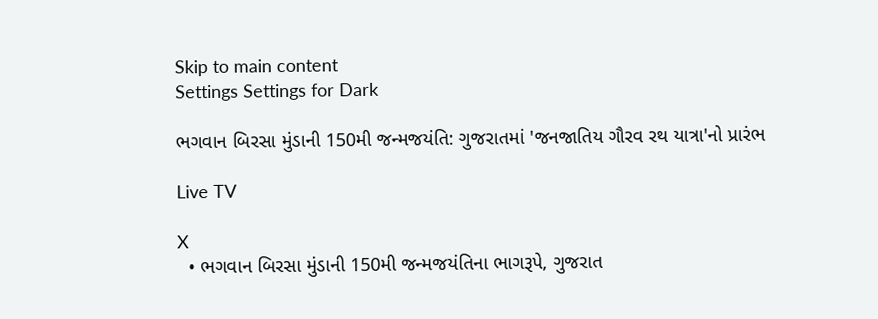Skip to main content
Settings Settings for Dark

ભગવાન બિરસા મુંડાની 150મી જન્મજયંતિ: ગુજરાતમાં 'જનજાતિય ગૌરવ રથ યાત્રા'નો પ્રારંભ

Live TV

X
  • ભગવાન બિરસા મુંડાની 150મી જન્મજયંતિના ભાગરૂપે, ગુજરાત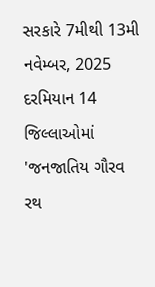સરકારે 7મીથી 13મી નવેમ્બર, 2025 દરમિયાન 14 જિલ્લાઓમાં 'જનજાતિય ગૌરવ રથ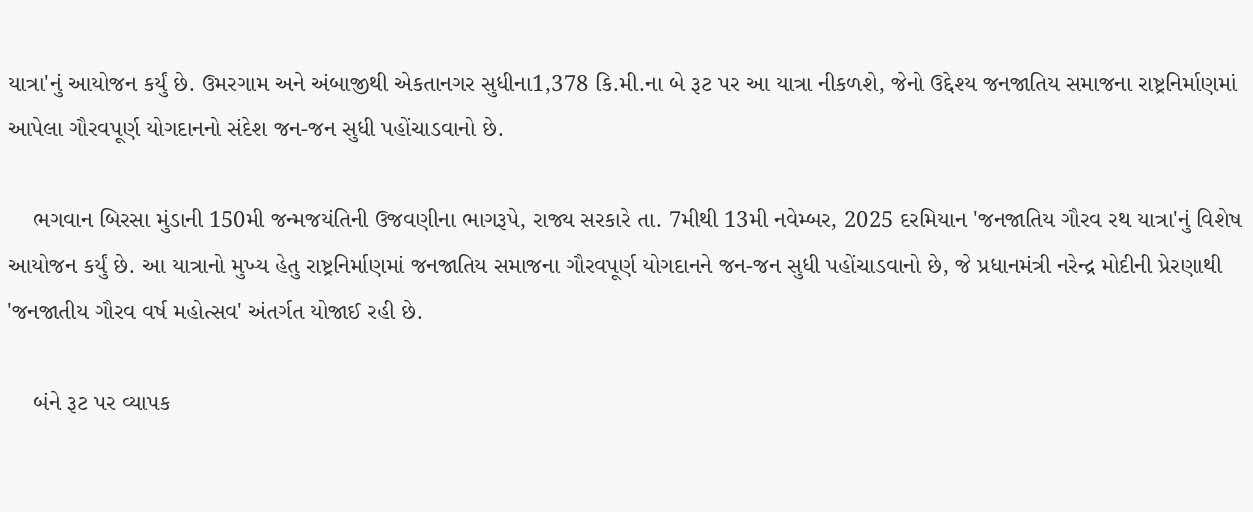યાત્રા'નું આયોજન કર્યું છે. ઉમરગામ અને અંબાજીથી એકતાનગર સુધીના1,378 કિ.મી.ના બે રૂટ પર આ યાત્રા નીકળશે, જેનો ઉદ્દેશ્ય જનજાતિય સમાજના રાષ્ટ્રનિર્માણમાં આપેલા ગૌરવપૂર્ણ યોગદાનનો સંદેશ જન-જન સુધી પહોંચાડવાનો છે.

    ભગવાન બિરસા મુંડાની 150મી જન્મજયંતિની ઉજવણીના ભાગરૂપે, રાજ્ય સરકારે તા. 7મીથી 13મી નવેમ્બર, 2025 દરમિયાન 'જનજાતિય ગૌરવ રથ યાત્રા'નું વિશેષ આયોજન કર્યું છે. આ યાત્રાનો મુખ્ય હેતુ રાષ્ટ્રનિર્માણમાં જનજાતિય સમાજના ગૌરવપૂર્ણ યોગદાનને જન-જન સુધી પહોંચાડવાનો છે, જે પ્રધાનમંત્રી નરેન્દ્ર મોદીની પ્રેરણાથી 'જનજાતીય ગૌરવ વર્ષ મહોત્સવ' અંતર્ગત યોજાઈ રહી છે.

    બંને રૂટ પર વ્યાપક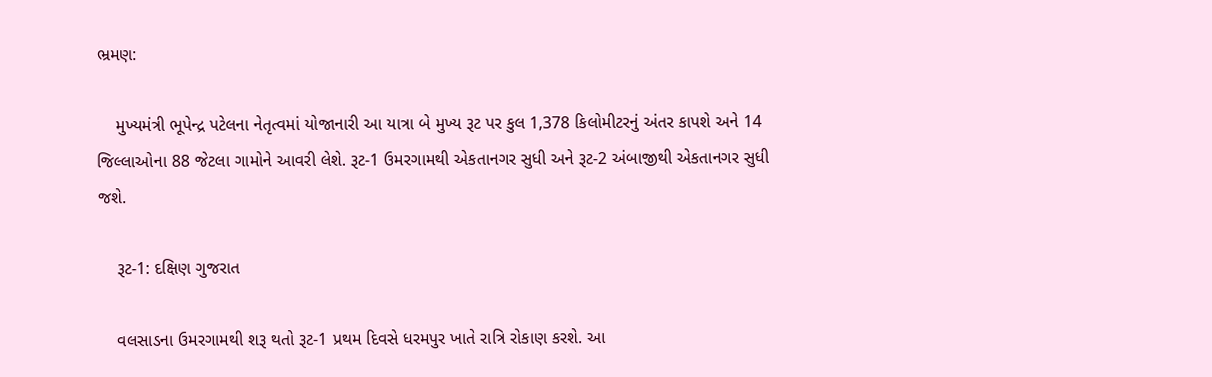ભ્રમણ:

    મુખ્યમંત્રી ભૂપેન્દ્ર પટેલના નેતૃત્વમાં યોજાનારી આ યાત્રા બે મુખ્ય રૂટ પર કુલ 1,378 કિલોમીટરનું અંતર કાપશે અને 14 જિલ્લાઓના 88 જેટલા ગામોને આવરી લેશે. રૂટ-1 ઉમરગામથી એકતાનગર સુધી અને રૂટ-2 અંબાજીથી એકતાનગર સુધી  જશે.

    રૂટ-1: દક્ષિણ ગુજરાત

    વલસાડના ઉમરગામથી શરૂ થતો રૂટ-1 પ્રથમ દિવસે ધરમપુર ખાતે રાત્રિ રોકાણ કરશે. આ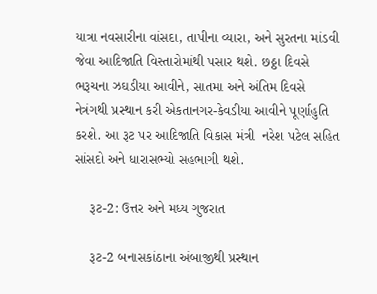યાત્રા નવસારીના વાંસદા, તાપીના વ્યારા, અને સુરતના માંડવી જેવા આદિજાતિ વિસ્તારોમાંથી પસાર થશે. છઠ્ઠા દિવસે ભરૂચના ઝઘડીયા આવીને, સાતમા અને અંતિમ દિવસે નેત્રંગથી પ્રસ્થાન કરી એકતાનગર-કેવડીયા આવીને પૂર્ણાહુતિ કરશે. આ રૂટ પર આદિજાતિ વિકાસ મંત્રી  નરેશ પટેલ સહિત સાંસદો અને ધારાસભ્યો સહભાગી થશે.

    રૂટ-2: ઉત્તર અને મધ્ય ગુજરાત

    રૂટ-2 બનાસકાંઠાના અંબાજીથી પ્રસ્થાન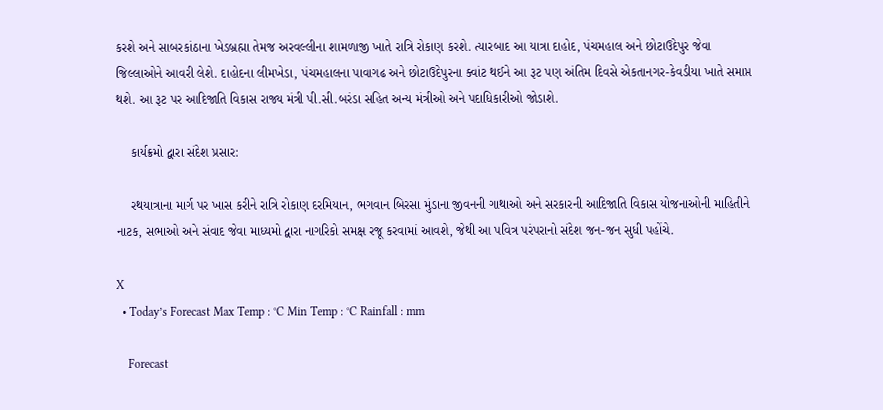કરશે અને સાબરકાંઠાના ખેડબ્રહ્મા તેમજ અરવલ્લીના શામળાજી ખાતે રાત્રિ રોકાણ કરશે. ત્યારબાદ આ યાત્રા દાહોદ, પંચમહાલ અને છોટાઉદેપુર જેવા જિલ્લાઓને આવરી લેશે. દાહોદના લીમખેડા, પંચમહાલના પાવાગઢ અને છોટાઉદેપુરના ક્વાંટ થઈને આ રૂટ પણ અંતિમ દિવસે એકતાનગર-કેવડીયા ખાતે સમાપ્ત થશે. આ રૂટ પર આદિજાતિ વિકાસ રાજ્ય મંત્રી પી.સી.બરંડા સહિત અન્ય મંત્રીઓ અને પદાધિકારીઓ જોડાશે.

    કાર્યક્રમો દ્વારા સંદેશ પ્રસાર:

    રથયાત્રાના માર્ગ પર ખાસ કરીને રાત્રિ રોકાણ દરમિયાન, ભગવાન બિરસા મુંડાના જીવનની ગાથાઓ અને સરકારની આદિજાતિ વિકાસ યોજનાઓની માહિતીને નાટક, સભાઓ અને સંવાદ જેવા માધ્યમો દ્વારા નાગરિકો સમક્ષ રજૂ કરવામાં આવશે, જેથી આ પવિત્ર પરંપરાનો સંદેશ જન-જન સુધી પહોંચે.

X
  • Today’s Forecast Max Temp : °C Min Temp : °C Rainfall : mm

    Forecast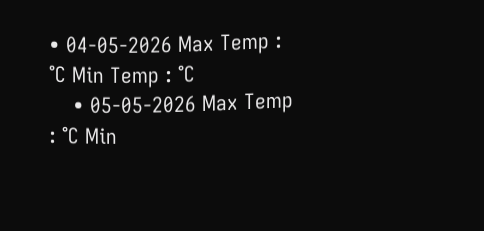• 04-05-2026 Max Temp : °C Min Temp : °C
    • 05-05-2026 Max Temp : °C Min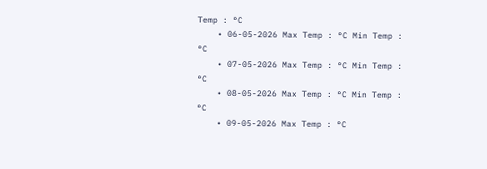Temp : °C
    • 06-05-2026 Max Temp : °C Min Temp : °C
    • 07-05-2026 Max Temp : °C Min Temp : °C
    • 08-05-2026 Max Temp : °C Min Temp : °C
    • 09-05-2026 Max Temp : °C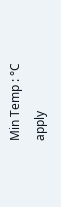Min Temp : °C
apply